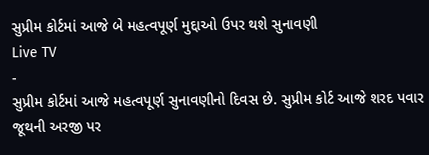સુપ્રીમ કોર્ટમાં આજે બે મહત્વપૂર્ણ મુદ્દાઓ ઉપર થશે સુનાવણી
Live TV
-
સુપ્રીમ કોર્ટમાં આજે મહત્વપૂર્ણ સુનાવણીનો દિવસ છે. સુપ્રીમ કોર્ટ આજે શરદ પવાર જૂથની અરજી પર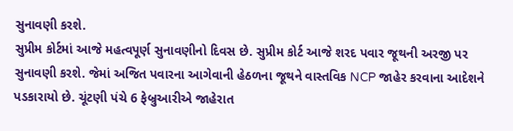સુનાવણી કરશે.
સુપ્રીમ કોર્ટમાં આજે મહત્વપૂર્ણ સુનાવણીનો દિવસ છે. સુપ્રીમ કોર્ટ આજે શરદ પવાર જૂથની અરજી પર સુનાવણી કરશે. જેમાં અજિત પવારના આગેવાની હેઠળના જૂથને વાસ્તવિક NCP જાહેર કરવાના આદેશને પડકારાયો છે. ચૂંટણી પંચે 6 ફેબ્રુઆરીએ જાહેરાત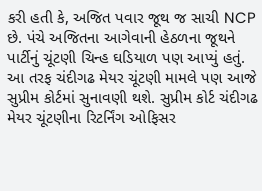કરી હતી કે, અજિત પવાર જૂથ જ સાચી NCP છે. પંચે અજિતના આગેવાની હેઠળના જૂથને પાર્ટીનું ચૂંટણી ચિન્હ ઘડિયાળ પણ આપ્યું હતું.
આ તરફ ચંદીગઢ મેયર ચૂંટણી મામલે પણ આજે સુપ્રીમ કોર્ટમાં સુનાવણી થશે. સુપ્રીમ કોર્ટ ચંદીગઢ મેયર ચૂંટણીના રિટર્નિંગ ઓફિસર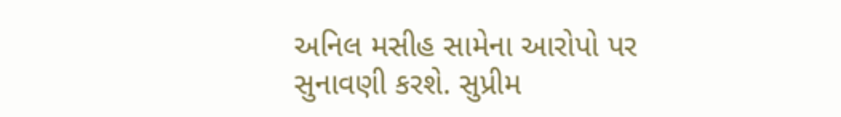અનિલ મસીહ સામેના આરોપો પર સુનાવણી કરશે. સુપ્રીમ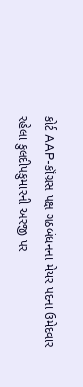કોર્ટ AAP-કૉંગ્રસ પક્ષ ગઠબંધનના મેયર પદના ઉમેદવાર રહેલા કુલદીપકુમારની અરજી પર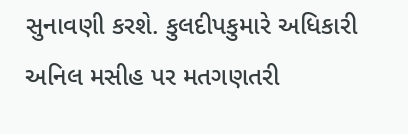સુનાવણી કરશે. કુલદીપકુમારે અધિકારી અનિલ મસીહ પર મતગણતરી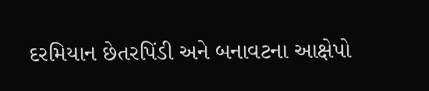દરમિયાન છેતરપિંડી અને બનાવટના આક્ષેપો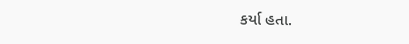કર્યા હતા.